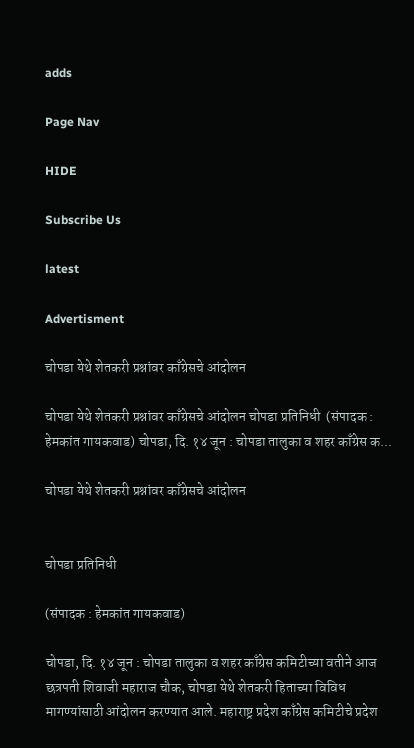adds

Page Nav

HIDE

Subscribe Us

latest

Advertisment

चोपडा येथे शेतकरी प्रश्नांवर काँग्रेसचे आंदोलन

चोपडा येथे शेतकरी प्रश्नांवर काँग्रेसचे आंदोलन चोपडा प्रतिनिधी  (संपादक : हेमकांत गायकवाड) चोपडा, दि. १४ जून : चोपडा तालुका व शहर काँग्रेस क...

चोपडा येथे शेतकरी प्रश्नांवर काँग्रेसचे आंदोलन


चोपडा प्रतिनिधी

(संपादक : हेमकांत गायकवाड)

चोपडा, दि. १४ जून : चोपडा तालुका व शहर काँग्रेस कमिटीच्या वतीने आज छत्रपती शिवाजी महाराज चौक, चोपडा येथे शेतकरी हिताच्या विविध मागण्यांसाठी आंदोलन करण्यात आले. महाराष्ट्र प्रदेश काँग्रेस कमिटीचे प्रदेश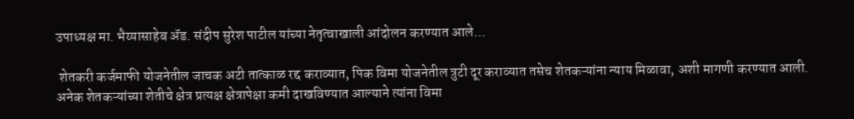उपाध्यक्ष मा. भैय्यासाहेब ॲड. संदीप सुरेश पाटील यांच्या नेतृत्वाखाली आंदोलन करण्यात आले...

 शेतकरी कर्जमाफी योजनेतील जाचक अटी तात्काळ रद्द कराव्यात, पिक विमा योजनेतील त्रुटी दूर कराव्यात तसेच शेतकऱ्यांना न्याय मिळावा, अशी मागणी करण्यात आली. अनेक शेतकऱ्यांच्या शेतीचे क्षेत्र प्रत्यक्ष क्षेत्रापेक्षा कमी दाखविण्यात आल्याने त्यांना विमा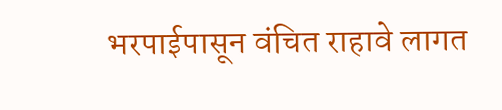भरपाईपासून वंचित राहावे लागत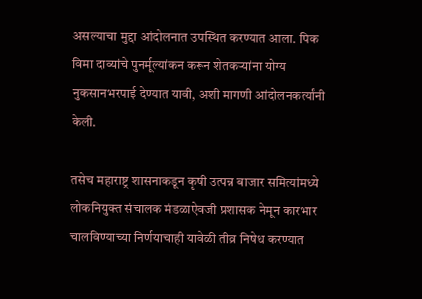असल्याचा मुद्दा आंदोलनात उपस्थित करण्यात आला. पिक विमा दाव्यांचे पुनर्मूल्यांकन करून शेतकऱ्यांना योग्य नुकसानभरपाई देण्यात यावी, अशी मागणी आंदोलनकर्त्यांनी केली.

तसेच महाराष्ट्र शासनाकडून कृषी उत्पन्न बाजार समित्यांमध्ये लोकनियुक्त संचालक मंडळाऐवजी प्रशासक नेमून कारभार चालविण्याच्या निर्णयाचाही यावेळी तीव्र निषेध करण्यात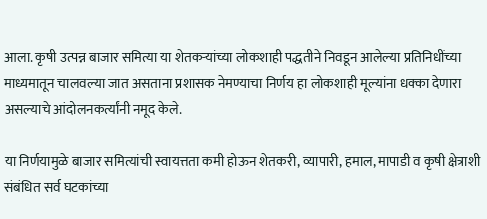आला. कृषी उत्पन्न बाजार समित्या या शेतकऱ्यांच्या लोकशाही पद्धतीने निवडून आलेल्या प्रतिनिधींच्या माध्यमातून चालवल्या जात असताना प्रशासक नेमण्याचा निर्णय हा लोकशाही मूल्यांना धक्का देणारा असल्याचे आंदोलनकर्त्यांनी नमूद केले.

या निर्णयामुळे बाजार समित्यांची स्वायत्तता कमी होऊन शेतकरी, व्यापारी, हमाल, मापाडी व कृषी क्षेत्राशी संबंधित सर्व घटकांच्या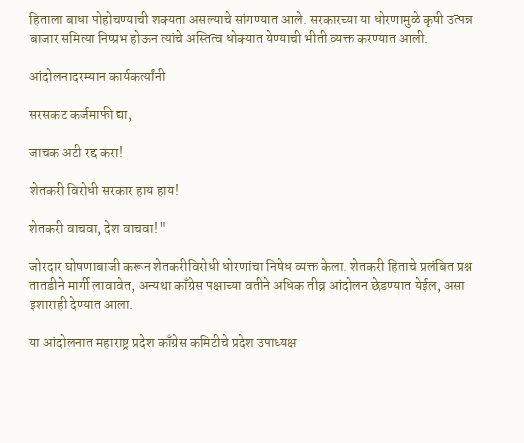हिताला बाधा पोहोचण्याची शक्यता असल्याचे सांगण्यात आले. सरकारच्या या धोरणामुळे कृषी उत्पन्न बाजार समित्या निष्प्रभ होऊन त्यांचे अस्तित्व धोक्यात येण्याची भीती व्यक्त करण्यात आली.

आंदोलनादरम्यान कार्यकर्त्यांनी

सरसकट कर्जमाफी द्या,

जाचक अटी रद्द करा!

शेतकरी विरोधी सरकार हाय हाय!

शेतकरी वाचवा, देश वाचवा!"

जोरदार घोषणाबाजी करून शेतकरीविरोधी धोरणांचा निषेध व्यक्त केला. शेतकरी हिताचे प्रलंबित प्रश्न तातडीने मार्गी लावावेत, अन्यथा काँग्रेस पक्षाच्या वतीने अधिक तीव्र आंदोलन छेडण्यात येईल, असा इशाराही देण्यात आला.

या आंदोलनात महाराष्ट्र प्रदेश काँग्रेस कमिटीचे प्रदेश उपाध्यक्ष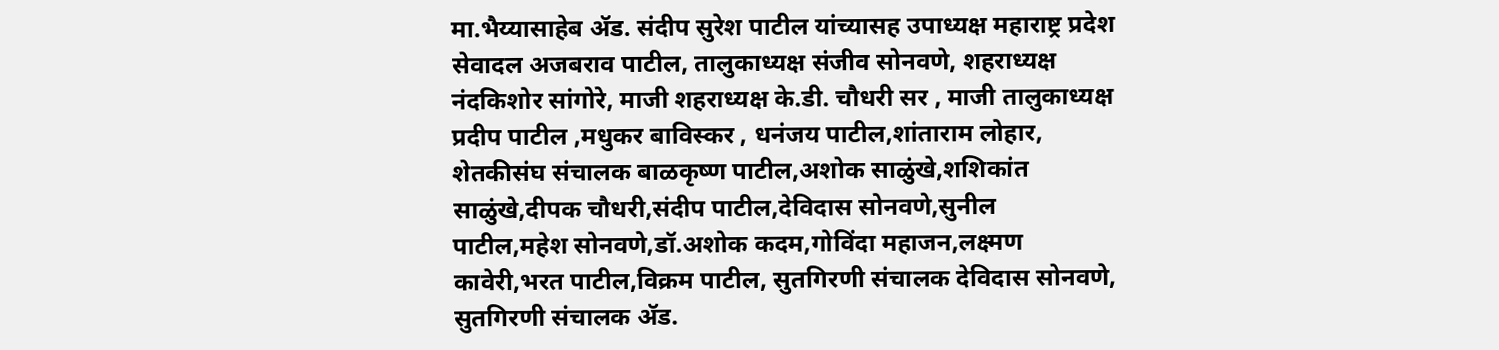मा.भैय्यासाहेब ॲड. संदीप सुरेश पाटील यांच्यासह उपाध्यक्ष महाराष्ट्र प्रदेश सेवादल अजबराव पाटील, तालुकाध्यक्ष संजीव सोनवणे, शहराध्यक्ष नंदकिशोर सांगोरे, माजी शहराध्यक्ष के.डी. चौधरी सर , माजी तालुकाध्यक्ष प्रदीप पाटील ,मधुकर बाविस्कर , धनंजय पाटील,शांताराम लोहार, शेतकीसंघ संचालक बाळकृष्ण पाटील,अशोक साळुंखे,शशिकांत साळुंखे,दीपक चौधरी,संदीप पाटील,देविदास सोनवणे,सुनील पाटील,महेश सोनवणे,डॉ.अशोक कदम,गोविंदा महाजन,लक्ष्मण कावेरी,भरत पाटील,विक्रम पाटील, सुतगिरणी संचालक देविदास सोनवणे, सुतगिरणी संचालक ॲड.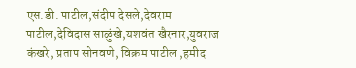एस.डी. पाटील,संदीप देसले,देवराम पाटील,देविदास साळुंखे,यशवंत खैरनार,युवराज कंखरे, प्रताप सोनवणे, विक्रम पाटील ,हमीद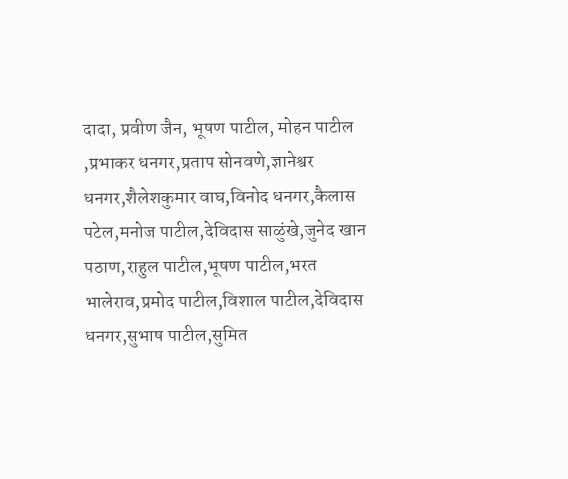दादा, प्रवीण जैन, भूषण पाटील, मोहन पाटील ,प्रभाकर धनगर,प्रताप सोनवणे,ज्ञानेश्वर धनगर,शैलेशकुमार वाघ,विनोद धनगर,कैलास पटेल,मनोज पाटील,देविदास साळुंखे,जुनेद खान पठाण,राहुल पाटील,भूषण पाटील,भरत भालेराव,प्रमोद पाटील,विशाल पाटील,देविदास धनगर,सुभाष पाटील,सुमित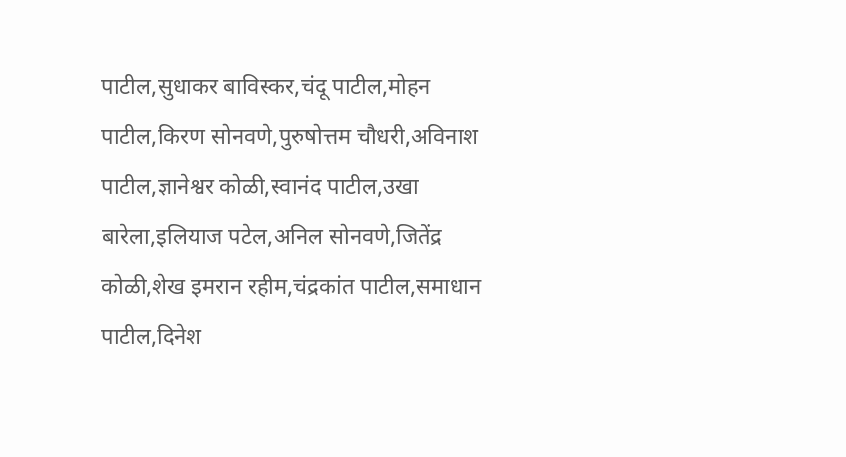पाटील,सुधाकर बाविस्कर,चंदू पाटील,मोहन पाटील,किरण सोनवणे,पुरुषोत्तम चौधरी,अविनाश पाटील,ज्ञानेश्वर कोळी,स्वानंद पाटील,उखा बारेला,इलियाज पटेल,अनिल सोनवणे,जितेंद्र कोळी,शेख इमरान रहीम,चंद्रकांत पाटील,समाधान पाटील,दिनेश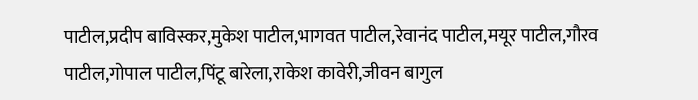पाटील,प्रदीप बाविस्कर,मुकेश पाटील,भागवत पाटील,रेवानंद पाटील,मयूर पाटील,गौरव पाटील,गोपाल पाटील,पिंटू बारेला,राकेश कावेरी,जीवन बागुल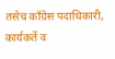तसेच काँग्रेस पदाधिकारी, कार्यकर्ते व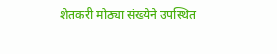शेतकरी मोठ्या संख्येने उपस्थित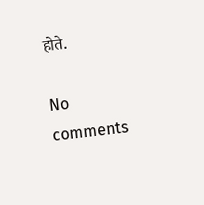होते.

No comments